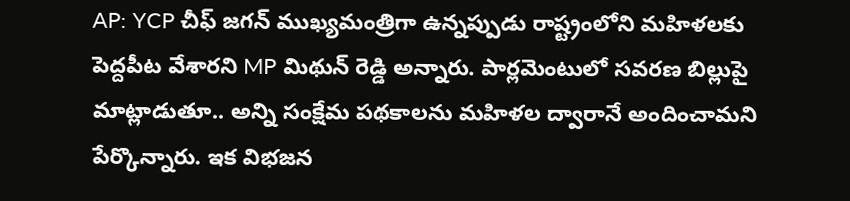AP: YCP చీఫ్ జగన్ ముఖ్యమంత్రిగా ఉన్నప్పుడు రాష్ట్రంలోని మహిళలకు పెద్దపీట వేశారని MP మిథున్ రెడ్డి అన్నారు. పార్లమెంటులో సవరణ బిల్లుపై మాట్లాడుతూ.. అన్ని సంక్షేమ పథకాలను మహిళల ద్వారానే అందించామని పేర్కొన్నారు. ఇక విభజన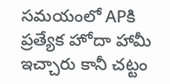సమయంలో APకి ప్రత్యేక హోదా హామీ ఇచ్చారు కానీ చట్టం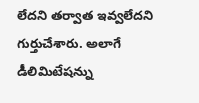లేదని తర్వాత ఇవ్వలేదని గుర్తుచేశారు. అలాగే డీలిమిటేషన్ను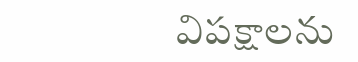విపక్షాలను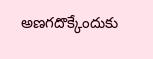అణగదొక్కేందుకు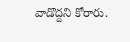వాడొద్దని కోరారు.